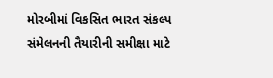મોરબીમાં વિકસિત ભારત સંકલ્પ સંમેલનની તૈયારીની સમીક્ષા માટે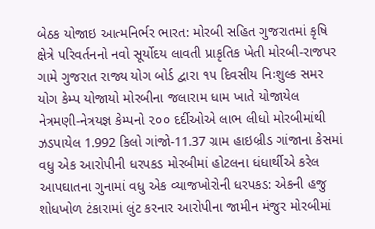બેઠક યોજાઇ આત્મનિર્ભર ભારત: મોરબી સહિત ગુજરાતમાં કૃષિ ક્ષેત્રે પરિવર્તનનો નવો સૂર્યોદય લાવતી પ્રાકૃતિક ખેતી મોરબી-રાજપર ગામે ગુજરાત રાજ્ય યોગ બોર્ડ દ્વારા ૧૫ દિવસીય નિઃશુલ્ક સમર યોગ કેમ્પ યોજાયો મોરબીના જલારામ ધામ ખાતે યોજાયેલ નેત્રમણી-નેત્રયજ્ઞ કેમ્પનો ૨૦૦ દર્દીઓએ લાભ લીધો મોરબીમાંથી ઝડપાયેલ 1.992 કિલો ગાંજો-11.37 ગ્રામ હાઇબ્રીડ ગાંજાના કેસમાં વધુ એક આરોપીની ધરપકડ મોરબીમાં હોટલના ધંધાર્થીએ કરેલ આપઘાતના ગુનામાં વધુ એક વ્યાજખોરોની ધરપકડ: એકની હજુ શોધખોળ ટંકારામાં લુંટ કરનાર આરોપીના જામીન મંજુર મોરબીમાં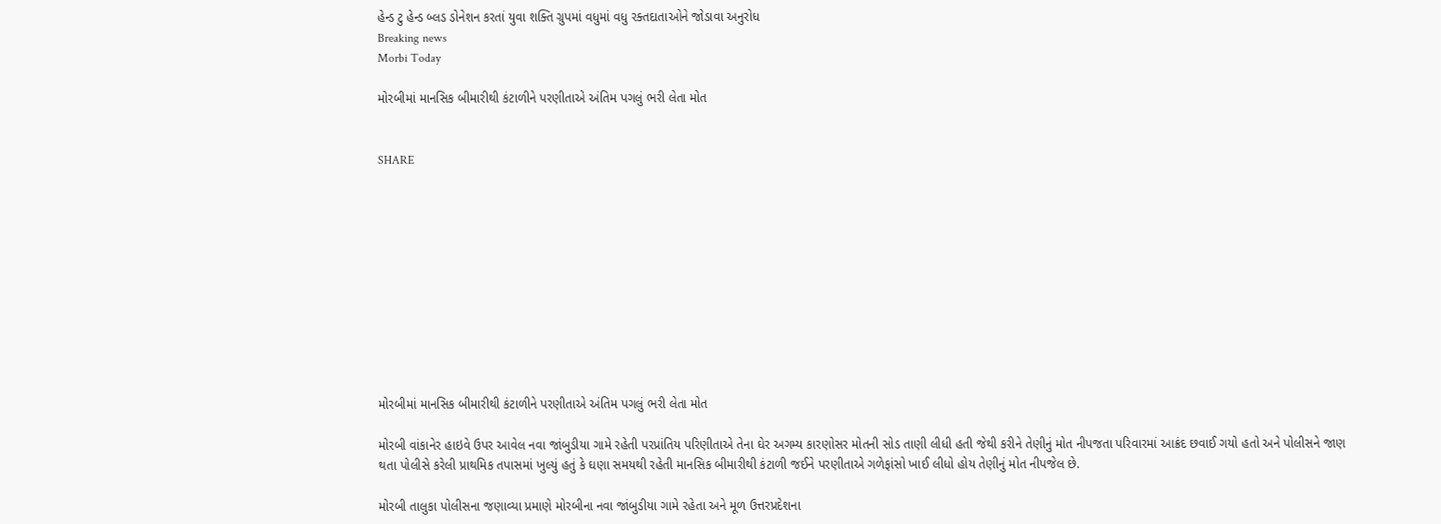હેન્ડ ટુ હેન્ડ બ્લડ ડોનેશન કરતાં યુવા શક્તિ ગ્રુપમાં વધુમાં વધુ રક્તદાતાઓને જોડાવા અનુરોધ
Breaking news
Morbi Today

મોરબીમાં માનસિક બીમારીથી કંટાળીને પરણીતાએ અંતિમ પગલું ભરી લેતા મોત


SHARE











મોરબીમાં માનસિક બીમારીથી કંટાળીને પરણીતાએ અંતિમ પગલું ભરી લેતા મોત

મોરબી વાંકાનેર હાઇવે ઉપર આવેલ નવા જાંબુડીયા ગામે રહેતી પરપ્રાંતિય પરિણીતાએ તેના ઘેર અગમ્ય કારણોસર મોતની સોડ તાણી લીધી હતી જેથી કરીને તેણીનું મોત નીપજતા પરિવારમાં આક્રંદ છવાઈ ગયો હતો અને પોલીસને જાણ થતા પોલીસે કરેલી પ્રાથમિક તપાસમાં ખુલ્યું હતું કે ઘણા સમયથી રહેતી માનસિક બીમારીથી કંટાળી જઈને પરણીતાએ ગળેફાંસો ખાઈ લીધો હોય તેણીનું મોત નીપજેલ છે.

મોરબી તાલુકા પોલીસના જણાવ્યા પ્રમાણે મોરબીના નવા જાંબુડીયા ગામે રહેતા અને મૂળ ઉત્તરપ્રદેશના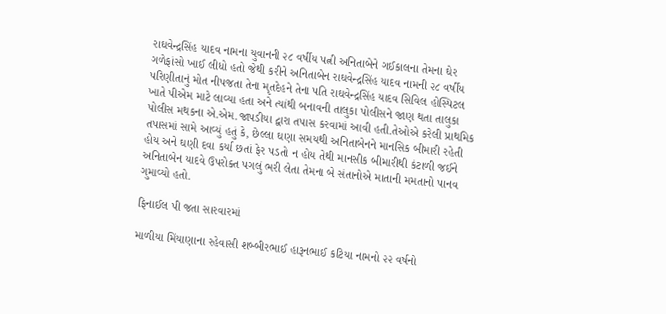રાઘવેન્દ્રસિંહ યાદવ નામના યુવાનની ૨૮ વર્ષીય પત્ની અનિતાબેને ગઈકાલના તેમના ઘેર ગળેફાંસો ખાઈ લીધો હતો જેથી કરીને અનિતાબેન રાઘવેન્દ્રસિંહ યાદવ નામની ૨૮ વર્ષીય પરિણીતાનું મોત નીપજતા તેના મૃતદેહને તેના પતિ રાઘવેન્દ્રસિંહ યાદવ સિવિલ હોસ્પિટલ ખાતે પીએમ માટે લાવ્યા હતા અને ત્યાંથી બનાવની તાલુકા પોલીસને જાણ થતા તાલુકા પોલીસ મથકના એ.એમ.જાપડીયા દ્વારા તપાસ કરવામાં આવી હતી.તેઓએ કરેલી પ્રાથમિક તપાસમાં સામે આવ્યું હતું કે, છેલ્લા ઘણા સમયથી અનિતાબેનને માનસિક બીમારી રહેતી હોય અને ઘણી દવા કર્યા છતાં ફેર પડતો ન હોય તેથી માનસીક બીમારીથી કંટાળી જઈને અનિતાબેન યાદવે ઉપરોક્ત પગલું ભરી લેતા તેમના બે સંતાનોએ માતાની મમતાનો પાનવ ગુમાવ્યો હતો.

ફિનાઈલ પી જતા સારવારમાં

માળીયા મિંયાણાના રહેવાસી શબ્બીરભાઈ હારૂનભાઈ કટિયા નામનો ૨૨ વર્ષનો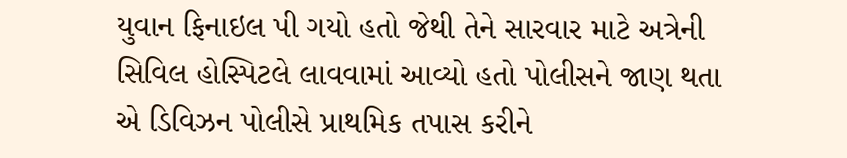યુવાન ફિનાઇલ પી ગયો હતો જેથી તેને સારવાર માટે અત્રેની સિવિલ હોસ્પિટલે લાવવામાં આવ્યો હતો પોલીસને જાણ થતા એ ડિવિઝન પોલીસે પ્રાથમિક તપાસ કરીને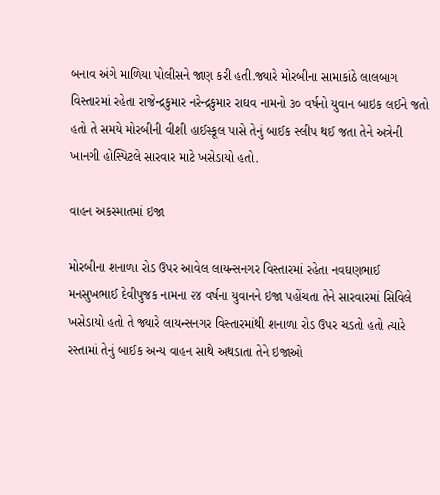બનાવ અંગે માળિયા પોલીસને જાણ કરી હતી.જ્યારે મોરબીના સામાકાંઠે લાલબાગ વિસ્તારમાં રહેતા રાજેન્દ્રકુમાર નરેન્દ્રકુમાર રાઘવ નામનો ૩૦ વર્ષનો યુવાન બાઇક લઈને જતો હતો તે સમયે મોરબીની વીશી હાઈસ્કૂલ પાસે તેનું બાઈક સ્લીપ થઈ જતા તેને અત્રેની ખાનગી હોસ્પિટલે સારવાર માટે ખસેડાયો હતો.

વાહન અકસ્માતમાં ઇજા

મોરબીના શનાળા રોડ ઉપર આવેલ લાયન્સનગર વિસ્તારમાં રહેતા નવઘણભાઈ મનસુખભાઈ દેવીપુજક નામના ૨૪ વર્ષના યુવાનને ઇજા પહોંચતા તેને સારવારમાં સિવિલે ખસેડાયો હતો તે જ્યારે લાયન્સનગર વિસ્તારમાંથી શનાળા રોડ ઉપર ચડતો હતો ત્યારે રસ્તામાં તેનું બાઈક અન્ય વાહન સાથે અથડાતા તેને ઇજાઓ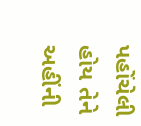પહોંચેલી હોય તેને અહીંની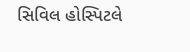સિવિલ હોસ્પિટલે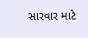સારવાર માટે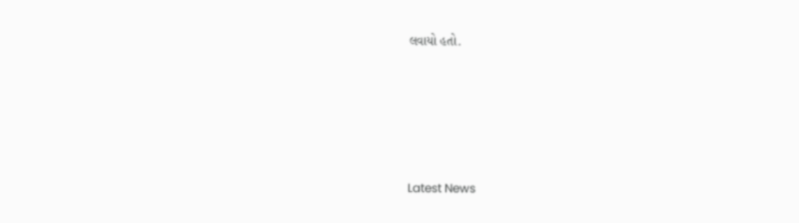લવાયો હતો.






Latest News